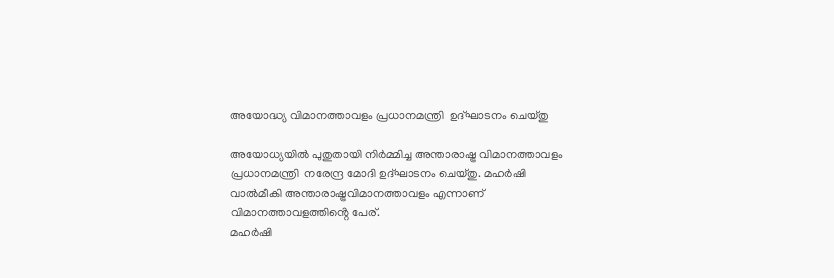അയോദ്ധ്യ വിമാനത്താവളം പ്രധാനമന്ത്രി  ഉദ്ഘാടനം ചെയ്തു

അയോധ്യയിൽ പുതുതായി നിര്‍മ്മിച്ച അന്താരാഷ്ട്ര വിമാനത്താവളം പ്രധാനമന്ത്രി  നരേന്ദ്ര മോദി ഉദ്ഘാടനം ചെയ്തു. മഹര്‍ഷി വാല്‍മീകി അന്താരാഷ്ട്രവിമാനത്താവളം എന്നാണ് വിമാനത്താവളത്തിൻ്റെ പേര്.
മഹര്‍ഷി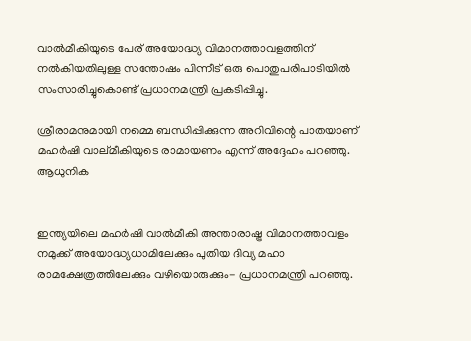വാല്‍മീകിയുടെ പേര് അയോദ്ധ്യ വിമാനത്താവളത്തിന് നല്‍കിയതിലുള്ള സന്തോഷം പിന്നീട് ഒരു പൊതുപരിപാടിയില്‍ സംസാരിച്ചുകൊണ്ട് പ്രധാനമന്ത്രി പ്രകടിപ്പിച്ചു.

ശ്രീരാമനുമായി നമ്മെ ബന്ധിപ്പിക്കുന്ന അറിവിന്റെ പാതയാണ് മഹര്‍ഷി വാല്മീകിയുടെ രാമായണം എന്ന് അദ്ദേഹം പറഞ്ഞു. ആധുനിക


ഇന്ത്യയിലെ മഹര്‍ഷി വാല്‍മീകി അന്താരാഷ്ട്ര വിമാനത്താവളം നമുക്ക് അയോദ്ധ്യധാമിലേക്കും പുതിയ ദിവ്യ മഹാ രാമക്ഷേത്രത്തിലേക്കും വഴിയൊരുക്കും- പ്രധാനമന്ത്രി പറഞ്ഞു.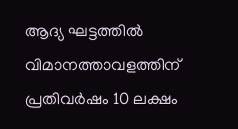ആദ്യ ഘട്ടത്തില്‍ വിമാനത്താവളത്തിന് പ്രതിവര്‍ഷം 10 ലക്ഷം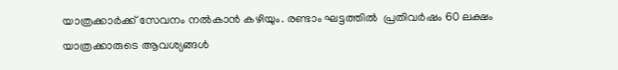യാത്രക്കാർക്ക് സേവനം നൽകാൻ കഴിയും. രണ്ടാം ഘട്ടത്തിൽ  പ്രതിവര്‍ഷം 60 ലക്ഷം യാത്രക്കാരുടെ ആവശ്യങ്ങള്‍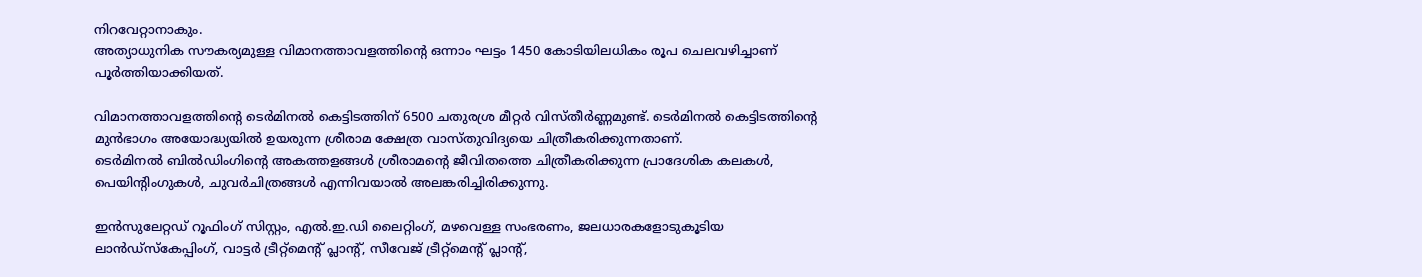നിറവേറ്റാനാകും.
അത്യാധുനിക സൗകര്യമുള്ള വിമാനത്താവളത്തിന്റെ ഒന്നാം ഘട്ടം 1450 കോടിയിലധികം രൂപ ചെലവഴിച്ചാണ് പൂർത്തിയാക്കിയത്.

വിമാനത്താവളത്തിന്റെ ടെര്‍മിനല്‍ കെട്ടിടത്തിന് 6500 ചതുരശ്ര മീറ്റര്‍ വിസ്തീര്‍ണ്ണമുണ്ട്. ടെര്‍മിനല്‍ കെട്ടിടത്തിന്റെ മുന്‍ഭാഗം അയോദ്ധ്യയില്‍ ഉയരുന്ന ശ്രീരാമ ക്ഷേത്ര വാസ്തുവിദ്യയെ ചിത്രീകരിക്കുന്നതാണ്.
ടെര്‍മിനല്‍ ബില്‍ഡിംഗിന്റെ അകത്തളങ്ങള്‍ ശ്രീരാമന്റെ ജീവിതത്തെ ചിത്രീകരിക്കുന്ന പ്രാദേശിക കലകള്‍, പെയിന്റിംഗുകള്‍, ചുവര്‍ചിത്രങ്ങള്‍ എന്നിവയാല്‍ അലങ്കരിച്ചിരിക്കുന്നു.

ഇന്‍സുലേറ്റഡ് റൂഫിംഗ് സിസ്റ്റം, എല്‍.ഇ.ഡി ലൈറ്റിംഗ്, മഴവെള്ള സംഭരണം, ജലധാരകളോടുകൂടിയ ലാന്‍ഡ്‌സ്‌കേപ്പിംഗ്, വാട്ടര്‍ ട്രീറ്റ്‌മെന്റ് പ്ലാന്റ്, സീവേജ് ട്രീറ്റ്‌മെന്റ് പ്ലാന്റ്,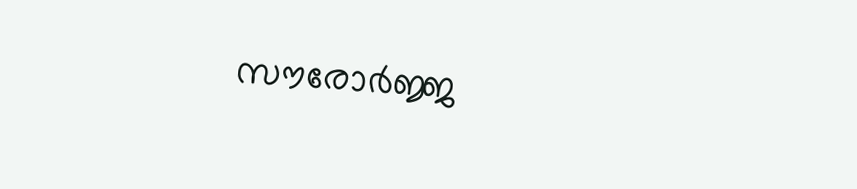സൗരോര്‍ജ്ജ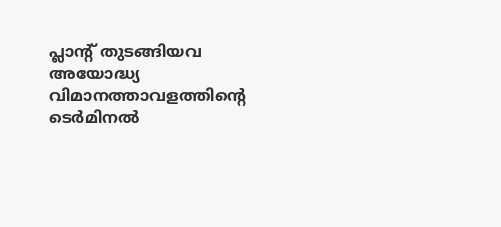പ്ലാന്റ് തുടങ്ങിയവ അയോദ്ധ്യ വിമാനത്താവളത്തിന്റെ ടെര്‍മിനല്‍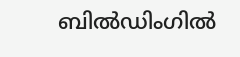ബില്‍ഡിംഗില്‍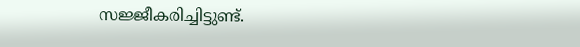സജ്ജീകരിച്ചിട്ടുണ്ട്.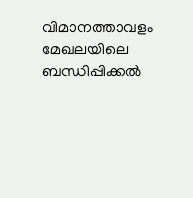വിമാനത്താവളം മേഖലയിലെ ബന്ധിപ്പിക്കല്‍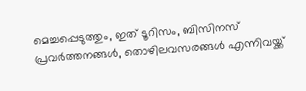മെച്ചപ്പെടുത്തും, ഇത് ടൂറിസം, ബിസിനസ് പ്രവര്‍ത്തനങ്ങള്‍, തൊഴിലവസരങ്ങള്‍ എന്നിവയ്ക്ക്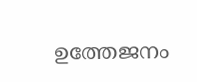ഉത്തേജനം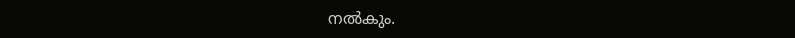നല്‍കും.